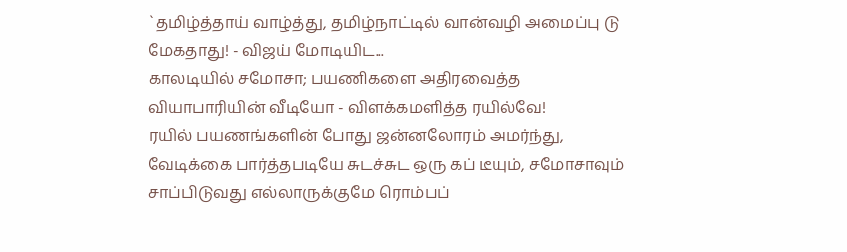`தமிழ்த்தாய் வாழ்த்து, தமிழ்நாட்டில் வான்வழி அமைப்பு டு மேகதாது! - விஜய் மோடியிட...
காலடியில் சமோசா; பயணிகளை அதிரவைத்த வியாபாரியின் வீடியோ - விளக்கமளித்த ரயில்வே!
ரயில் பயணங்களின் போது ஜன்னலோரம் அமர்ந்து, வேடிக்கை பார்த்தபடியே சுடச்சுட ஒரு கப் டீயும், சமோசாவும் சாப்பிடுவது எல்லாருக்குமே ரொம்பப்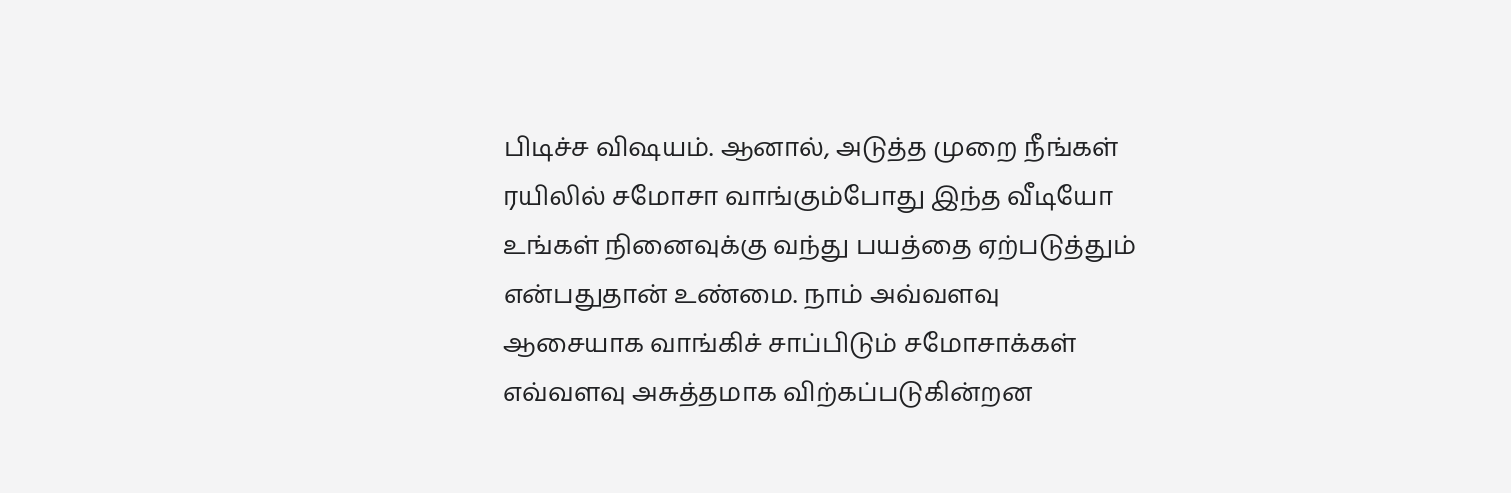பிடிச்ச விஷயம். ஆனால், அடுத்த முறை நீங்கள் ரயிலில் சமோசா வாங்கும்போது இந்த வீடியோ உங்கள் நினைவுக்கு வந்து பயத்தை ஏற்படுத்தும் என்பதுதான் உண்மை. நாம் அவ்வளவு ஆசையாக வாங்கிச் சாப்பிடும் சமோசாக்கள் எவ்வளவு அசுத்தமாக விற்கப்படுகின்றன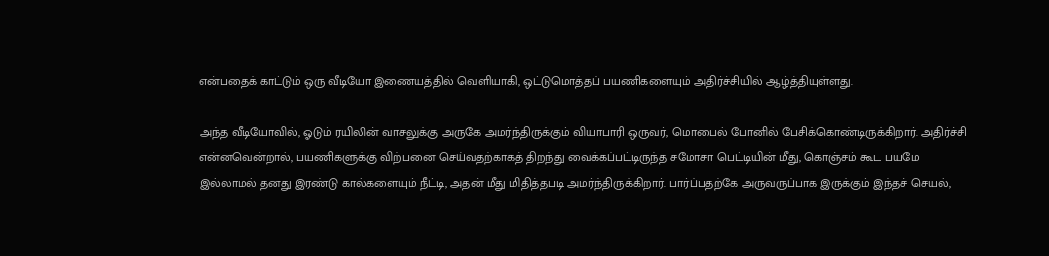என்பதைக் காட்டும் ஒரு வீடியோ இணையத்தில் வெளியாகி, ஒட்டுமொத்தப் பயணிகளையும் அதிர்ச்சியில் ஆழ்த்தியுள்ளது.

அந்த வீடியோவில், ஓடும் ரயிலின் வாசலுக்கு அருகே அமர்ந்திருக்கும் வியாபாரி ஒருவர், மொபைல் போனில் பேசிக்கொண்டிருக்கிறார். அதிர்ச்சி என்னவென்றால், பயணிகளுக்கு விற்பனை செய்வதற்காகத் திறந்து வைக்கப்பட்டிருந்த சமோசா பெட்டியின் மீது, கொஞ்சம் கூட பயமே இல்லாமல் தனது இரண்டு கால்களையும் நீட்டி, அதன் மீது மிதித்தபடி அமர்ந்திருக்கிறார். பார்ப்பதற்கே அருவருப்பாக இருக்கும் இந்தச் செயல்,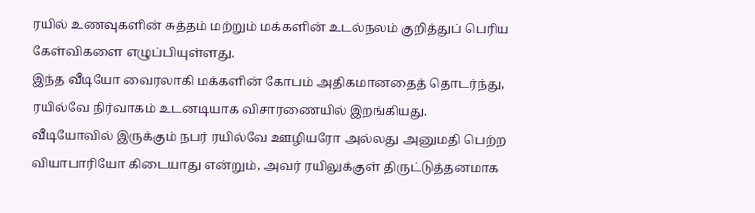ரயில் உணவுகளின் சுத்தம் மற்றும் மக்களின் உடல்நலம் குறித்துப் பெரிய கேள்விகளை எழுப்பியுள்ளது.
இந்த வீடியோ வைரலாகி மக்களின் கோபம் அதிகமானதைத் தொடர்ந்து, ரயில்வே நிர்வாகம் உடனடியாக விசாரணையில் இறங்கியது. வீடியோவில் இருக்கும் நபர் ரயில்வே ஊழியரோ அல்லது அனுமதி பெற்ற வியாபாரியோ கிடையாது என்றும், அவர் ரயிலுக்குள் திருட்டுத்தனமாக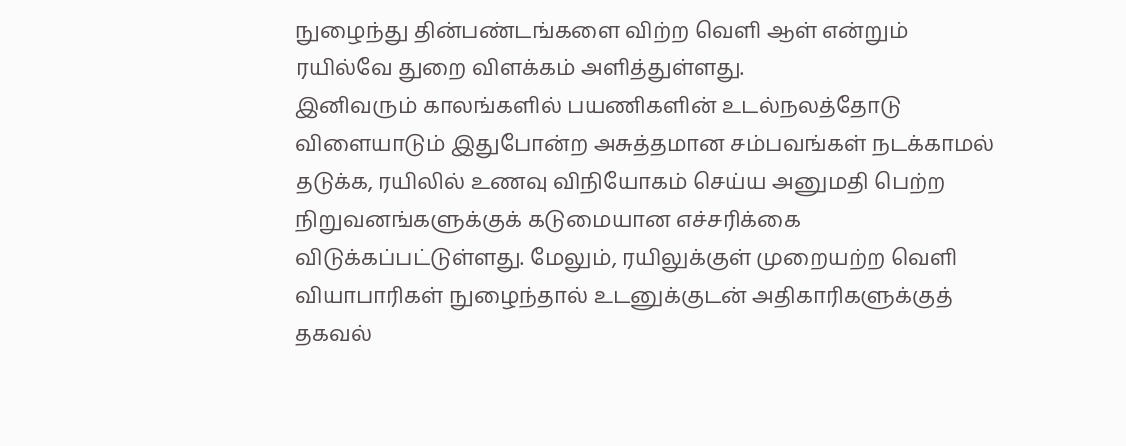நுழைந்து தின்பண்டங்களை விற்ற வெளி ஆள் என்றும் ரயில்வே துறை விளக்கம் அளித்துள்ளது.
இனிவரும் காலங்களில் பயணிகளின் உடல்நலத்தோடு விளையாடும் இதுபோன்ற அசுத்தமான சம்பவங்கள் நடக்காமல் தடுக்க, ரயிலில் உணவு விநியோகம் செய்ய அனுமதி பெற்ற நிறுவனங்களுக்குக் கடுமையான எச்சரிக்கை விடுக்கப்பட்டுள்ளது. மேலும், ரயிலுக்குள் முறையற்ற வெளி வியாபாரிகள் நுழைந்தால் உடனுக்குடன் அதிகாரிகளுக்குத் தகவல்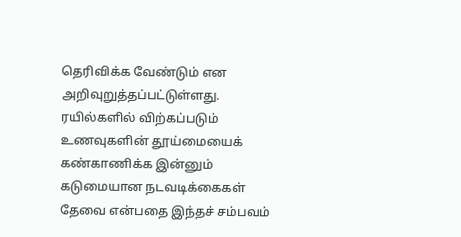தெரிவிக்க வேண்டும் என அறிவுறுத்தப்பட்டுள்ளது. ரயில்களில் விற்கப்படும் உணவுகளின் தூய்மையைக் கண்காணிக்க இன்னும் கடுமையான நடவடிக்கைகள் தேவை என்பதை இந்தச் சம்பவம்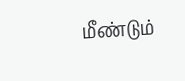மீண்டும்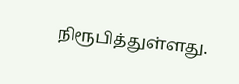நிரூபித்துள்ளது.